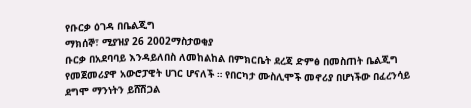የቡርቃ ዕገዳ በቤልጂግ
ማክሰኞ፣ ሚያዝያ 26 2002ማስታወቂያ
ቡርቃ በአደባባይ እንዳይለበስ ለመከልከል በምክርቤት ደረጃ ድምፅ በመስጠት ቤልጂግ የመጀመሪያዋ አውሮፓዊት ሀገር ሆናለች ። የበርካታ ሙስሊሞች መኖሪያ በሆነችው በፈረንሳይ ደግሞ ማንነትን ይሸሽጋል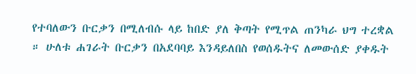የተባለውን ቡርቃን በሚለብሱ ላይ ከበድ ያለ ቅጣት የሚጥል ጠንካራ ህግ ተረቋል ። ሁለቱ ሐገራት ቡርቃን በአደባባይ እንዳይለበስ የወሰዱትና ለመውሰድ ያቀዱት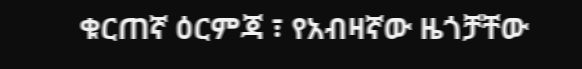ቁርጠኛ ዕርምጃ ፣ የአብዛኛው ዜጎቻቸው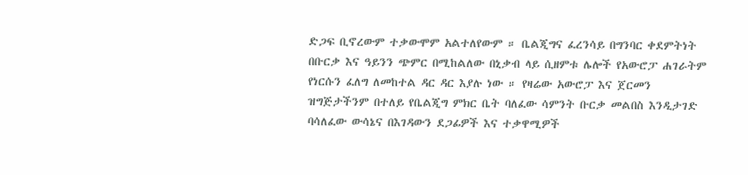ድጋፍ ቢኖረውም ተቃውሞም አልተለየውም ። ቤልጂግና ፈረንሳይ በግንባር ቀደምትነት በቡርቃ እና ዓይንን ጭምር በሚከልለው በኒቃብ ላይ ሲዘምቱ ሌሎች የአውሮፓ ሐገራትም የነርሱን ፈለግ ለመከተል ዳር ዳር እያሉ ነው ። የዛሬው አውሮፓ እና ጀርመን ዝግጅታችንም በተለይ የቤልጂግ ምክር ቤት ባለፈው ሳምንት ቡርቃ መልበስ እንዲታገድ ባሳለፈው ውሳኔና በእገዳውን ደጋፊዎች እና ተቃዋሚዎች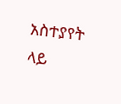አስተያየት ላይ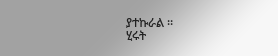ያተኩራል ።
ሂሩት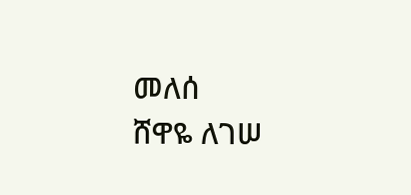መለሰ
ሸዋዬ ለገሠ